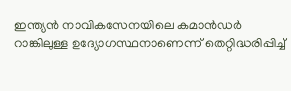ഇന്ത്യൻ നാവികസേനയിലെ കമാൻഡർ റാങ്കിലുള്ള ഉദ്യോഗസ്ഥനാണെന്ന് തെറ്റിദ്ധരിപ്പിച്ച്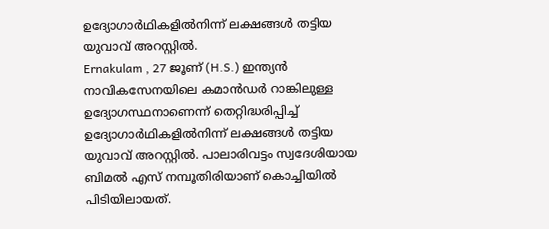ഉദ്യോഗാർഥികളിൽനിന്ന് ലക്ഷങ്ങൾ തട്ടിയ യുവാവ് അറസ്റ്റിൽ.
Ernakulam , 27 ജൂണ് (H.S.) ഇന്ത്യൻ നാവികസേനയിലെ കമാൻഡർ റാങ്കിലുള്ള ഉദ്യോഗസ്ഥനാണെന്ന് തെറ്റിദ്ധരിപ്പിച്ച് ഉദ്യോഗാർഥികളിൽനിന്ന് ലക്ഷങ്ങൾ തട്ടിയ യുവാവ് അറസ്റ്റിൽ. പാലാരിവട്ടം സ്വദേശിയായ ബിമൽ എസ് നമ്പൂതിരിയാണ് കൊച്ചിയിൽ പിടിയിലായത്.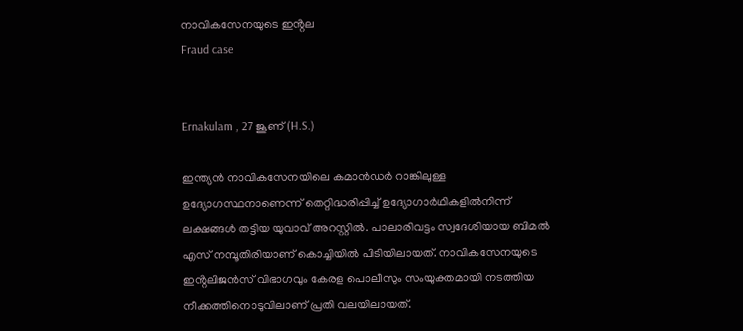നാവികസേനയുടെ ഇൻ്റല
Fraud case


Ernakulam , 27 ജൂണ് (H.S.)

ഇന്ത്യൻ നാവികസേനയിലെ കമാൻഡർ റാങ്കിലുള്ള ഉദ്യോഗസ്ഥനാണെന്ന് തെറ്റിദ്ധരിപ്പിച്ച് ഉദ്യോഗാർഥികളിൽനിന്ന് ലക്ഷങ്ങൾ തട്ടിയ യുവാവ് അറസ്റ്റിൽ. പാലാരിവട്ടം സ്വദേശിയായ ബിമൽ എസ് നമ്പൂതിരിയാണ് കൊച്ചിയിൽ പിടിയിലായത്. നാവികസേനയുടെ ഇൻ്റലിജൻസ് വിഭാഗവും കേരള പൊലീസും സംയുക്തമായി നടത്തിയ നീക്കത്തിനൊടുവിലാണ് പ്രതി വലയിലായത്.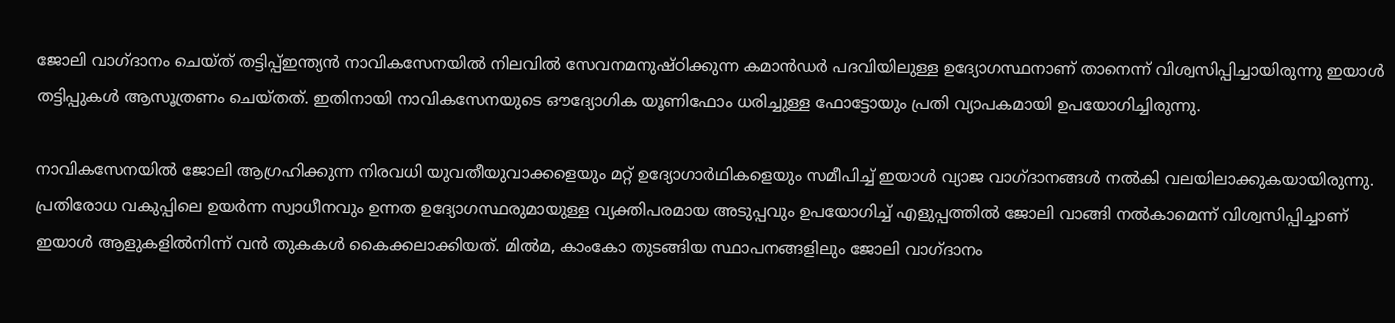ജോലി വാഗ്ദാനം ചെയ്ത് തട്ടിപ്പ്ഇന്ത്യൻ നാവികസേനയിൽ നിലവിൽ സേവനമനുഷ്ഠിക്കുന്ന കമാൻഡർ പദവിയിലുള്ള ഉദ്യോഗസ്ഥനാണ് താനെന്ന് വിശ്വസിപ്പിച്ചായിരുന്നു ഇയാൾ തട്ടിപ്പുകൾ ആസൂത്രണം ചെയ്തത്. ഇതിനായി നാവികസേനയുടെ ഔദ്യോഗിക യൂണിഫോം ധരിച്ചുള്ള ഫോട്ടോയും പ്രതി വ്യാപകമായി ഉപയോഗിച്ചിരുന്നു.

നാവികസേനയിൽ ജോലി ആഗ്രഹിക്കുന്ന നിരവധി യുവതീയുവാക്കളെയും മറ്റ് ഉദ്യോഗാർഥികളെയും സമീപിച്ച് ഇയാൾ വ്യാജ വാഗ്ദാനങ്ങൾ നൽകി വലയിലാക്കുകയായിരുന്നു. പ്രതിരോധ വകുപ്പിലെ ഉയർന്ന സ്വാധീനവും ഉന്നത ഉദ്യോഗസ്ഥരുമായുള്ള വ്യക്തിപരമായ അടുപ്പവും ഉപയോഗിച്ച് എളുപ്പത്തിൽ ജോലി വാങ്ങി നൽകാമെന്ന് വിശ്വസിപ്പിച്ചാണ് ഇയാൾ ആളുകളിൽനിന്ന് വൻ തുകകൾ കൈക്കലാക്കിയത്. മിൽമ, കാംകോ തുടങ്ങിയ സ്ഥാപനങ്ങളിലും ജോലി വാഗ്ദാനം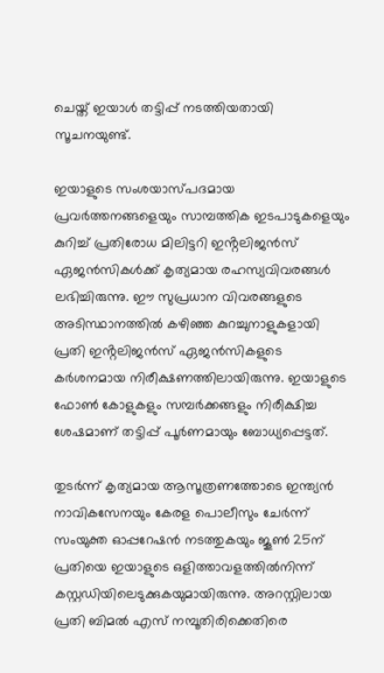ചെയ്ത് ഇയാൾ തട്ടിപ്പ് നടത്തിയതായി സൂചനയുണ്ട്.

ഇയാളുടെ സംശയാസ്പദമായ പ്രവർത്തനങ്ങളെയും സാമ്പത്തിക ഇടപാടുകളെയും കുറിച്ച് പ്രതിരോധ മിലിട്ടറി ഇൻ്റലിജൻസ് ഏജൻസികൾക്ക് കൃത്യമായ രഹസ്യവിവരങ്ങൾ ലഭിച്ചിരുന്നു. ഈ സുപ്രധാന വിവരങ്ങളുടെ അടിസ്ഥാനത്തിൽ കഴിഞ്ഞ കുറച്ചുനാളുകളായി പ്രതി ഇൻ്റലിജൻസ് ഏജൻസികളുടെ കർശനമായ നിരീക്ഷണത്തിലായിരുന്നു. ഇയാളുടെ ഫോൺ കോളുകളും സമ്പർക്കങ്ങളും നിരീക്ഷിച്ച ശേഷമാണ് തട്ടിപ്പ് പൂർണമായും ബോധ്യപ്പെട്ടത്.

തുടർന്ന് കൃത്യമായ ആസൂത്രണത്തോടെ ഇന്ത്യൻ നാവികസേനയും കേരള പൊലീസും ചേർന്ന് സംയുക്ത ഓപ്പറേഷൻ നടത്തുകയും ജൂൺ 25ന് പ്രതിയെ ഇയാളുടെ ഒളിത്താവളത്തിൽനിന്ന് കസ്റ്റഡിയിലെടുക്കുകയുമായിരുന്നു. അറസ്റ്റിലായ പ്രതി ബിമൽ എസ് നമ്പൂതിരിക്കെതിരെ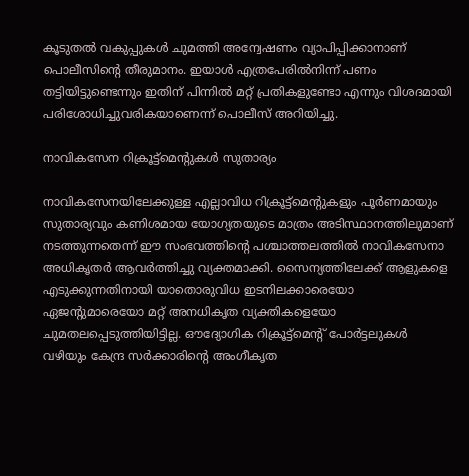കൂടുതൽ വകുപ്പുകൾ ചുമത്തി അന്വേഷണം വ്യാപിപ്പിക്കാനാണ് പൊലീസിൻ്റെ തീരുമാനം. ഇയാൾ എത്രപേരിൽനിന്ന് പണം തട്ടിയിട്ടുണ്ടെന്നും ഇതിന് പിന്നിൽ മറ്റ് പ്രതികളുണ്ടോ എന്നും വിശദമായി പരിശോധിച്ചുവരികയാണെന്ന് പൊലീസ് അറിയിച്ചു.

നാവികസേന റിക്രൂട്ട്മെൻ്റുകൾ സുതാര്യം

നാവികസേനയിലേക്കുള്ള എല്ലാവിധ റിക്രൂട്ട്മെൻ്റുകളും പൂർണമായും സുതാര്യവും കണിശമായ യോഗ്യതയുടെ മാത്രം അടിസ്ഥാനത്തിലുമാണ് നടത്തുന്നതെന്ന് ഈ സംഭവത്തിൻ്റെ പശ്ചാത്തലത്തിൽ നാവികസേനാ അധികൃതർ ആവർത്തിച്ചു വ്യക്തമാക്കി. സൈന്യത്തിലേക്ക് ആളുകളെ എടുക്കുന്നതിനായി യാതൊരുവിധ ഇടനിലക്കാരെയോ ഏജൻ്റുമാരെയോ മറ്റ് അനധികൃത വ്യക്തികളെയോ ചുമതലപ്പെടുത്തിയിട്ടില്ല. ഔദ്യോഗിക റിക്രൂട്ട്മെൻ്റ് പോർട്ടലുകൾ വഴിയും കേന്ദ്ര സർക്കാരിൻ്റെ അംഗീകൃത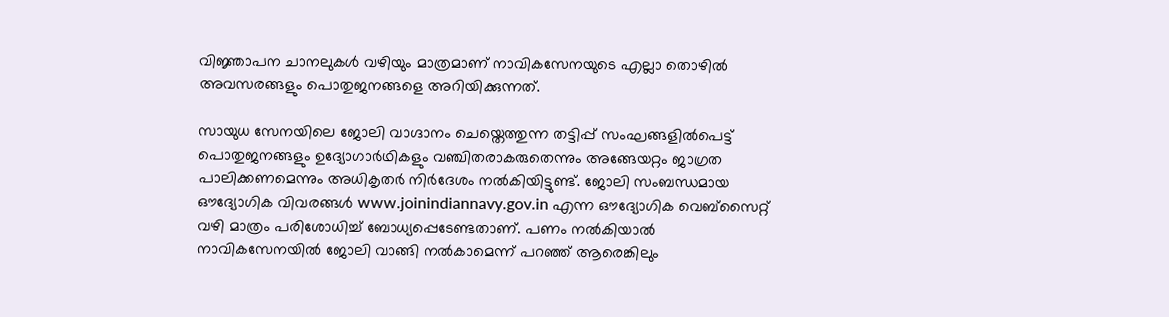വിജ്ഞാപന ചാനലുകൾ വഴിയും മാത്രമാണ് നാവികസേനയുടെ എല്ലാ തൊഴിൽ അവസരങ്ങളും പൊതുജനങ്ങളെ അറിയിക്കുന്നത്.

സായുധ സേനയിലെ ജോലി വാഗ്ദാനം ചെയ്തെത്തുന്ന തട്ടിപ്പ് സംഘങ്ങളിൽപെട്ട് പൊതുജനങ്ങളും ഉദ്യോഗാർഥികളും വഞ്ചിതരാകരുതെന്നും അങ്ങേയറ്റം ജാഗ്രത പാലിക്കണമെന്നും അധികൃതർ നിർദേശം നൽകിയിട്ടുണ്ട്. ജോലി സംബന്ധമായ ഔദ്യോഗിക വിവരങ്ങൾ www.joinindiannavy.gov.in എന്ന ഔദ്യോഗിക വെബ്സൈറ്റ് വഴി മാത്രം പരിശോധിച്ച് ബോധ്യപ്പെടേണ്ടതാണ്. പണം നൽകിയാൽ നാവികസേനയിൽ ജോലി വാങ്ങി നൽകാമെന്ന് പറഞ്ഞ് ആരെങ്കിലും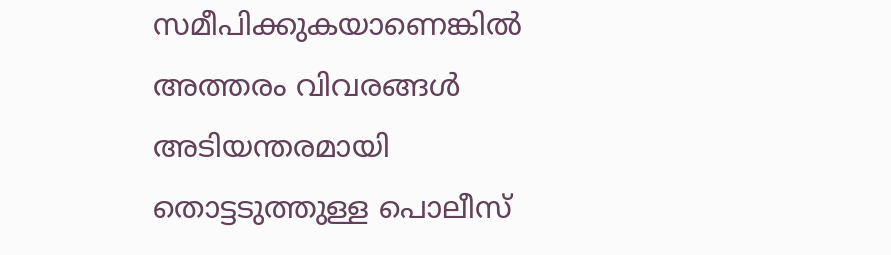സമീപിക്കുകയാണെങ്കിൽ അത്തരം വിവരങ്ങൾ അടിയന്തരമായി തൊട്ടടുത്തുള്ള പൊലീസ്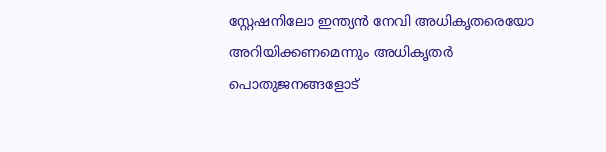സ്റ്റേഷനിലോ ഇന്ത്യൻ നേവി അധികൃതരെയോ അറിയിക്കണമെന്നും അധികൃതർ പൊതുജനങ്ങളോട്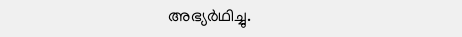അഭ്യർഥിച്ചു.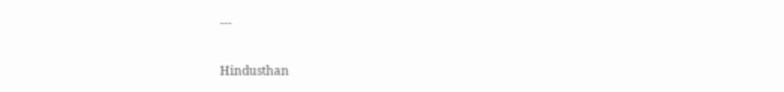---

Hindusthan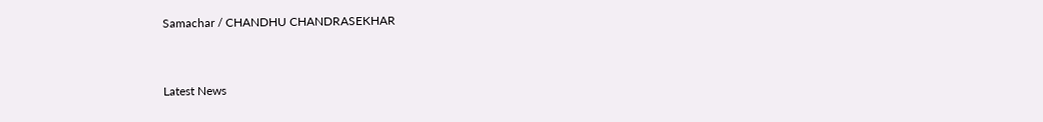Samachar / CHANDHU CHANDRASEKHAR


Latest News